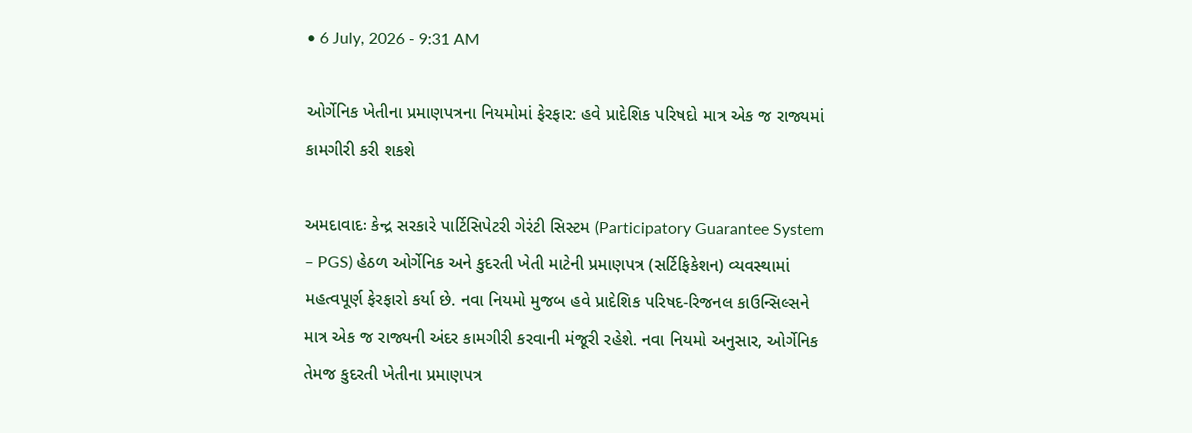• 6 July, 2026 - 9:31 AM

ઓર્ગેનિક ખેતીના પ્રમાણપત્રના નિયમોમાં ફેરફાર: હવે પ્રાદેશિક પરિષદો માત્ર એક જ રાજ્યમાં કામગીરી કરી શકશે

અમદાવાદઃ કેન્દ્ર સરકારે પાર્ટિસિપેટરી ગેરંટી સિસ્ટમ (Participatory Guarantee System – PGS) હેઠળ ઓર્ગેનિક અને કુદરતી ખેતી માટેની પ્રમાણપત્ર (સર્ટિફિકેશન) વ્યવસ્થામાં મહત્વપૂર્ણ ફેરફારો કર્યા છે. નવા નિયમો મુજબ હવે પ્રાદેશિક પરિષદ-રિજનલ કાઉન્સિલ્સને માત્ર એક જ રાજ્યની અંદર કામગીરી કરવાની મંજૂરી રહેશે. નવા નિયમો અનુસાર, ઓર્ગેનિક તેમજ કુદરતી ખેતીના પ્રમાણપત્ર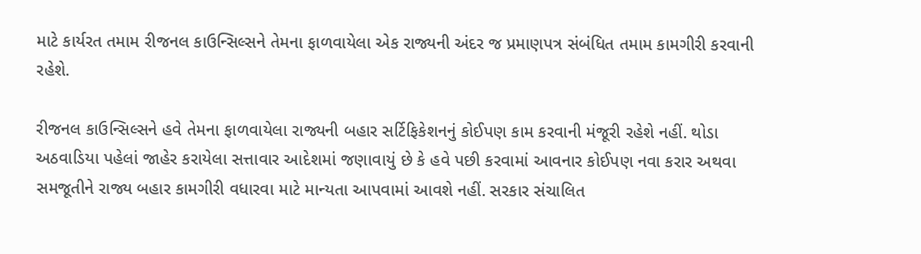માટે કાર્યરત તમામ રીજનલ કાઉન્સિલ્સને તેમના ફાળવાયેલા એક રાજ્યની અંદર જ પ્રમાણપત્ર સંબંધિત તમામ કામગીરી કરવાની રહેશે.

રીજનલ કાઉન્સિલ્સને હવે તેમના ફાળવાયેલા રાજ્યની બહાર સર્ટિફિકેશનનું કોઈપણ કામ કરવાની મંજૂરી રહેશે નહીં. થોડા અઠવાડિયા પહેલાં જાહેર કરાયેલા સત્તાવાર આદેશમાં જણાવાયું છે કે હવે પછી કરવામાં આવનાર કોઈપણ નવા કરાર અથવા સમજૂતીને રાજ્ય બહાર કામગીરી વધારવા માટે માન્યતા આપવામાં આવશે નહીં. સરકાર સંચાલિત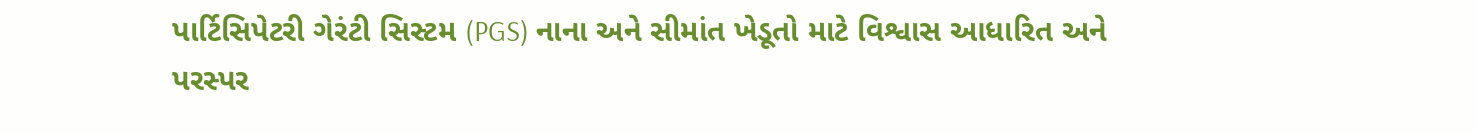પાર્ટિસિપેટરી ગેરંટી સિસ્ટમ (PGS) નાના અને સીમાંત ખેડૂતો માટે વિશ્વાસ આધારિત અને પરસ્પર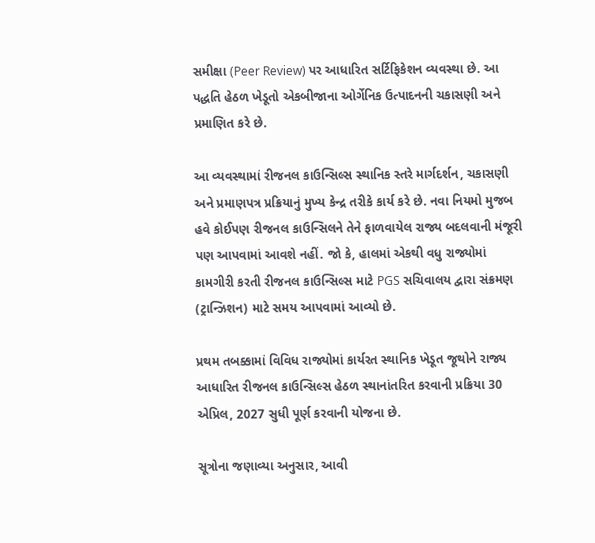સમીક્ષા (Peer Review) પર આધારિત સર્ટિફિકેશન વ્યવસ્થા છે. આ પદ્ધતિ હેઠળ ખેડૂતો એકબીજાના ઓર્ગેનિક ઉત્પાદનની ચકાસણી અને પ્રમાણિત કરે છે.

આ વ્યવસ્થામાં રીજનલ કાઉન્સિલ્સ સ્થાનિક સ્તરે માર્ગદર્શન, ચકાસણી અને પ્રમાણપત્ર પ્રક્રિયાનું મુખ્ય કેન્દ્ર તરીકે કાર્ય કરે છે. નવા નિયમો મુજબ હવે કોઈપણ રીજનલ કાઉન્સિલને તેને ફાળવાયેલ રાજ્ય બદલવાની મંજૂરી પણ આપવામાં આવશે નહીં. જો કે, હાલમાં એકથી વધુ રાજ્યોમાં કામગીરી કરતી રીજનલ કાઉન્સિલ્સ માટે PGS સચિવાલય દ્વારા સંક્રમણ (ટ્રાન્ઝિશન) માટે સમય આપવામાં આવ્યો છે.

પ્રથમ તબક્કામાં વિવિધ રાજ્યોમાં કાર્યરત સ્થાનિક ખેડૂત જૂથોને રાજ્ય આધારિત રીજનલ કાઉન્સિલ્સ હેઠળ સ્થાનાંતરિત કરવાની પ્રક્રિયા 30 એપ્રિલ, 2027 સુધી પૂર્ણ કરવાની યોજના છે.

સૂત્રોના જણાવ્યા અનુસાર, આવી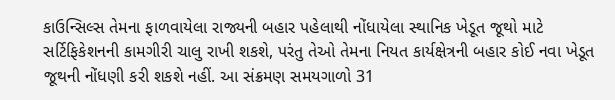કાઉન્સિલ્સ તેમના ફાળવાયેલા રાજ્યની બહાર પહેલાથી નોંધાયેલા સ્થાનિક ખેડૂત જૂથો માટે સર્ટિફિકેશનની કામગીરી ચાલુ રાખી શકશે, પરંતુ તેઓ તેમના નિયત કાર્યક્ષેત્રની બહાર કોઈ નવા ખેડૂત જૂથની નોંધણી કરી શકશે નહીં. આ સંક્રમણ સમયગાળો 31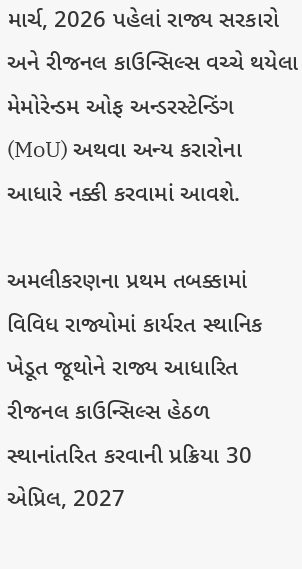માર્ચ, 2026 પહેલાં રાજ્ય સરકારો અને રીજનલ કાઉન્સિલ્સ વચ્ચે થયેલા મેમોરેન્ડમ ઓફ અન્ડરસ્ટેન્ડિંગ (MoU) અથવા અન્ય કરારોના આધારે નક્કી કરવામાં આવશે.

અમલીકરણના પ્રથમ તબક્કામાં વિવિધ રાજ્યોમાં કાર્યરત સ્થાનિક ખેડૂત જૂથોને રાજ્ય આધારિત રીજનલ કાઉન્સિલ્સ હેઠળ સ્થાનાંતરિત કરવાની પ્રક્રિયા 30 એપ્રિલ, 2027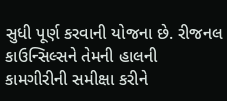સુધી પૂર્ણ કરવાની યોજના છે. રીજનલ કાઉન્સિલ્સને તેમની હાલની કામગીરીની સમીક્ષા કરીને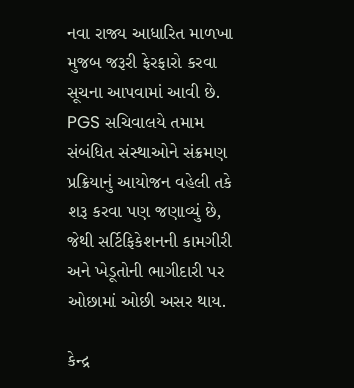નવા રાજ્ય આધારિત માળખા મુજબ જરૂરી ફેરફારો કરવા સૂચના આપવામાં આવી છે. PGS સચિવાલયે તમામ સંબંધિત સંસ્થાઓને સંક્રમણ પ્રક્રિયાનું આયોજન વહેલી તકે શરૂ કરવા પણ જણાવ્યું છે, જેથી સર્ટિફિકેશનની કામગીરી અને ખેડૂતોની ભાગીદારી પર ઓછામાં ઓછી અસર થાય.

કેન્દ્ર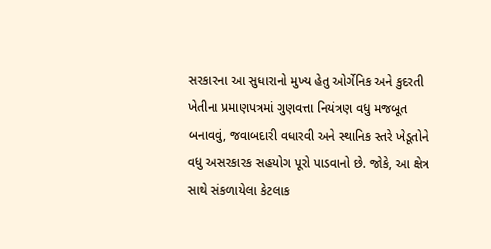સરકારના આ સુધારાનો મુખ્ય હેતુ ઓર્ગેનિક અને કુદરતી ખેતીના પ્રમાણપત્રમાં ગુણવત્તા નિયંત્રણ વધુ મજબૂત બનાવવું, જવાબદારી વધારવી અને સ્થાનિક સ્તરે ખેડૂતોને વધુ અસરકારક સહયોગ પૂરો પાડવાનો છે. જોકે, આ ક્ષેત્ર સાથે સંકળાયેલા કેટલાક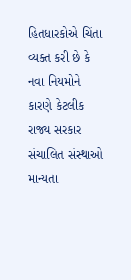હિતધારકોએ ચિંતા વ્યક્ત કરી છે કે નવા નિયમોને કારણે કેટલીક રાજ્ય સરકાર સંચાલિત સંસ્થાઓ માન્યતા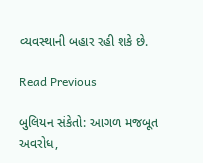વ્યવસ્થાની બહાર રહી શકે છે.

Read Previous

બુલિયન સંકેતો: આગળ મજબૂત અવરોધ,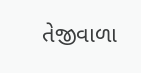તેજીવાળા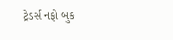ટ્રેડર્સ નફો બુક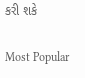કરી શકે

Most Popular